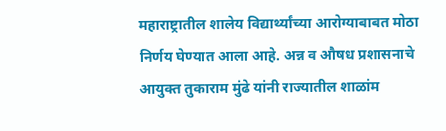महाराष्ट्रातील शालेय विद्यार्थ्यांच्या आरोग्याबाबत मोठा निर्णय घेण्यात आला आहे. अन्न व औषध प्रशासनाचे आयुक्त तुकाराम मुंढे यांनी राज्यातील शाळांम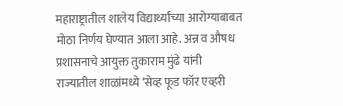महाराष्ट्रातील शालेय विद्यार्थ्यांच्या आरोग्याबाबत मोठा निर्णय घेण्यात आला आहे. अन्न व औषध प्रशासनाचे आयुक्त तुकाराम मुंढे यांनी राज्यातील शाळांमध्ये ‘सेव्ह फूड फॉर एव्हरी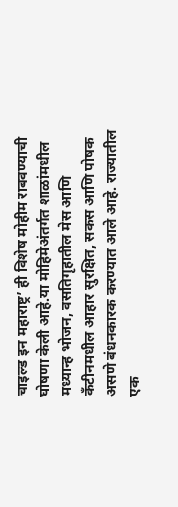चाइल्ड इन महाराष्ट्र’ ही विशेष मोहीम राबवण्याची घोषणा केली आहे.या मोहिमेअंतर्गत शाळांमधील मध्यान्ह भोजन, वसतिगृहातील मेस आणि कँटीनमधील आहार सुरक्षित, सकस आणि पोषक असणे बंधनकारक करण्यात आले आहे. राज्यातील एक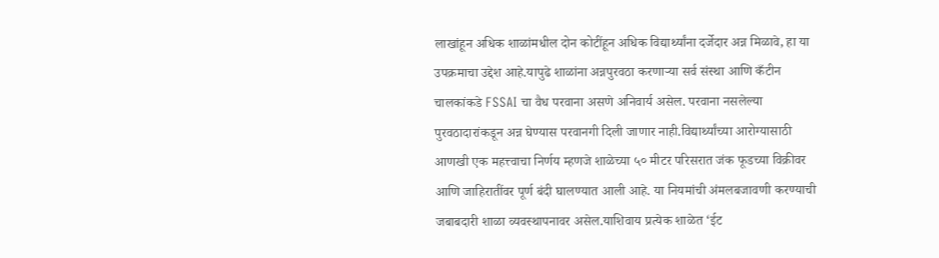लाखांहून अधिक शाळांमधील दोन कोटींहून अधिक विद्यार्थ्यांना दर्जेदार अन्न मिळावे, हा या उपक्रमाचा उद्देश आहे.यापुढे शाळांना अन्नपुरवठा करणाऱ्या सर्व संस्था आणि कँटीन चालकांकडे FSSAI चा वैध परवाना असणे अनिवार्य असेल. परवाना नसलेल्या पुरवठादारांकडून अन्न घेण्यास परवानगी दिली जाणार नाही.विद्यार्थ्यांच्या आरोग्यासाठी आणखी एक महत्त्वाचा निर्णय म्हणजे शाळेच्या ५० मीटर परिसरात जंक फूडच्या विक्रीवर आणि जाहिरातींवर पूर्ण बंदी घालण्यात आली आहे. या नियमांची अंमलबजावणी करण्याची जबाबदारी शाळा व्यवस्थापनावर असेल.याशिवाय प्रत्येक शाळेत ‘ईट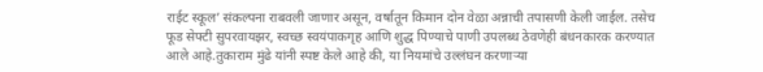राईट स्कूल’ संकल्पना राबवली जाणार असून, वर्षातून किमान दोन वेळा अन्नाची तपासणी केली जाईल. तसेच फूड सेफ्टी सुपरवायझर, स्वच्छ स्वयंपाकगृह आणि शुद्ध पिण्याचे पाणी उपलब्ध ठेवणेही बंधनकारक करण्यात आले आहे.तुकाराम मुंढे यांनी स्पष्ट केले आहे की, या नियमांचे उल्लंघन करणाऱ्या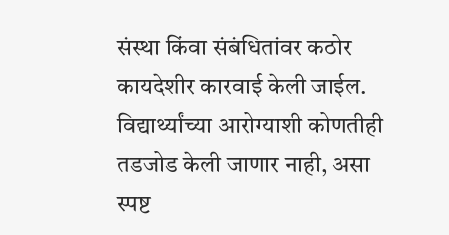संस्था किंवा संबंधितांवर कठोर कायदेशीर कारवाई केली जाईल. विद्यार्थ्यांच्या आरोग्याशी कोणतीही तडजोड केली जाणार नाही, असा स्पष्ट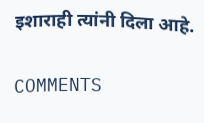इशाराही त्यांनी दिला आहे.

COMMENTS